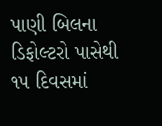પાણી બિલના ડિફોલ્ટરો પાસેથી ૧૫ દિવસમાં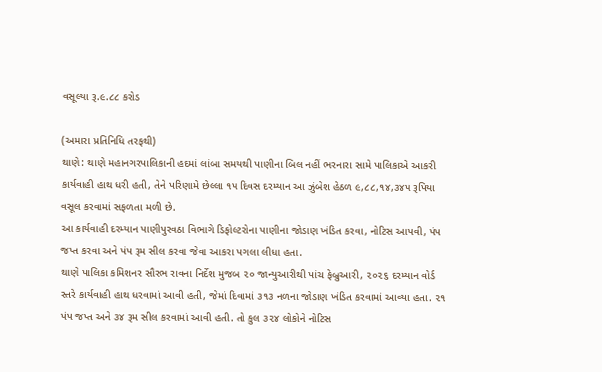વસૂલ્યા રૂ.૯.૮૮ કરોડ

(અમારા પ્રતિનિધિ તરફથી)
થાણે: થાણે મહાનગરપાલિકાની હદમાં લાંબા સમયથી પાણીના બિલ નહીં ભરનારા સામે પાલિકાએ આકરી કાર્યવાહી હાથ ધરી હતી, તેને પરિણામે છેલ્લા ૧૫ દિવસ દરમ્યાન આ ઝુંબેશ હેઠળ ૯,૮૮,૧૪,૩૪૫ રૂપિયા વસૂલ કરવામાં સફળતા મળી છે.
આ કાર્યવાહી દરમ્યાન પાણીપુરવઠા વિભાગે ડિફોલ્ટરોના પાણીના જોડાણ ખંડિત કરવા, નોટિસ આપવી, પંપ જપ્ત કરવા અને પંપ રૂમ સીલ કરવા જેવા આકરા પગલા લીધા હતા.
થાણે પાલિકા કમિશનર સૌરભ રાવના નિર્દેશ મુજબ ૨૦ જાન્યુઆરીથી પાંચ ફેબ્રુઆરી, ૨૦૨૬ દરમ્યાન વોર્ડ સ્તરે કાર્યવાહી હાથ ધરવામાં આવી હતી, જેમાં દિવામાં ૩૧૩ નળના જોડાણ ખંડિત કરવામાં આવ્યા હતા. ૨૧ પંપ જપ્ત અને ૩૪ રૂમ સીલ કરવામાં આવી હતી. તો કુલ ૩૨૪ લોકોને નોટિસ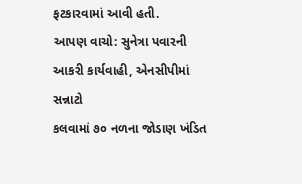ફટકારવામાં આવી હતી.
આપણ વાચો: સુનેત્રા પવારની આકરી કાર્યવાહી, એનસીપીમાં સન્નાટો
કલવામાં ૭૦ નળના જોડાણ ખંડિત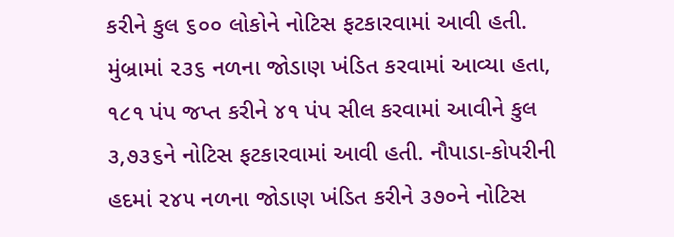કરીને કુલ ૬૦૦ લોકોને નોટિસ ફટકારવામાં આવી હતી. મુંબ્રામાં ૨૩૬ નળના જોડાણ ખંડિત કરવામાં આવ્યા હતા, ૧૮૧ પંપ જપ્ત કરીને ૪૧ પંપ સીલ કરવામાં આવીને કુલ ૩,૭૩૬ને નોટિસ ફટકારવામાં આવી હતી. નૌપાડા-કોપરીની હદમાં ૨૪૫ નળના જોડાણ ખંડિત કરીને ૩૭૦ને નોટિસ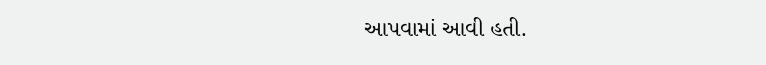આપવામાં આવી હતી.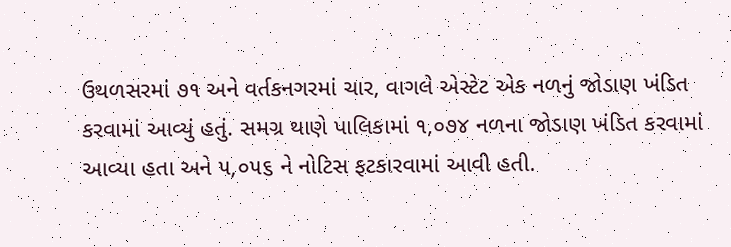ઉથળસરમાં ૭૧ અને વર્તકનગરમાં ચાર, વાગલે એસ્ટેટ એક નળનું જોડાણ ખંડિત કરવામાં આવ્યું હતું. સમગ્ર થાણે પાલિકામાં ૧,૦૭૪ નળના જોડાણ ખંડિત કરવામાં આવ્યા હતા અને ૫,૦૫૬ ને નોટિસ ફટકારવામાં આવી હતી.